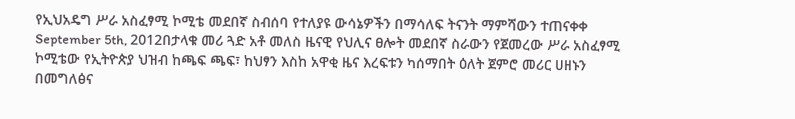የኢህአዴግ ሥራ አስፈፃሚ ኮሚቴ መደበኛ ስብሰባ የተለያዩ ውሳኔዎችን በማሳለፍ ትናንት ማምሻውን ተጠናቀቀ
September 5th, 2012በታላቁ መሪ ጓድ አቶ መለስ ዜናዊ የህሊና ፀሎት መደበኛ ስራውን የጀመረው ሥራ አስፈፃሚ ኮሚቴው የኢትዮጵያ ህዝብ ከጫፍ ጫፍ፣ ከህፃን እስከ አዋቂ ዜና እረፍቱን ካሰማበት ዕለት ጀምሮ መሪር ሀዘኑን በመግለፅና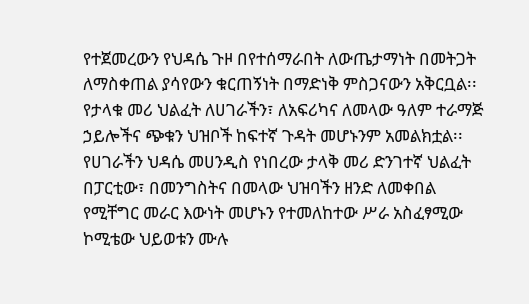የተጀመረውን የህዳሴ ጉዞ በየተሰማራበት ለውጤታማነት በመትጋት ለማስቀጠል ያሳየውን ቁርጠኝነት በማድነቅ ምስጋናውን አቅርቧል፡፡ የታላቁ መሪ ህልፈት ለሀገራችን፣ ለአፍሪካና ለመላው ዓለም ተራማጅ ኃይሎችና ጭቁን ህዝቦች ከፍተኛ ጉዳት መሆኑንም አመልክቷል፡፡
የሀገራችን ህዳሴ መሀንዲስ የነበረው ታላቅ መሪ ድንገተኛ ህልፈት በፓርቲው፣ በመንግስትና በመላው ህዝባችን ዘንድ ለመቀበል የሚቸግር መራር እውነት መሆኑን የተመለከተው ሥራ አስፈፃሚው ኮሚቴው ህይወቱን ሙሉ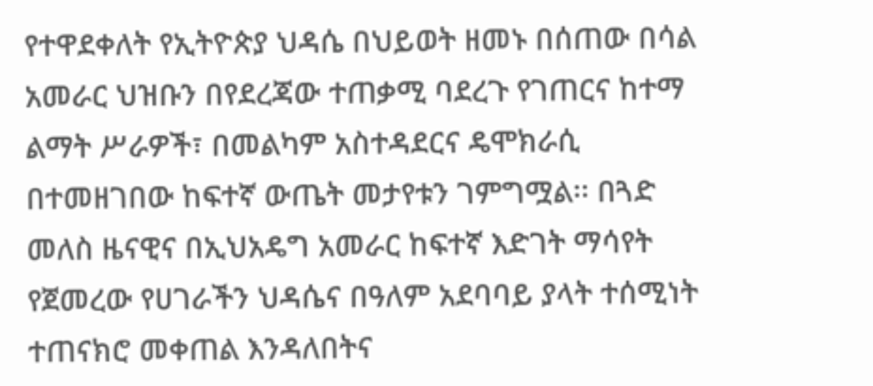የተዋደቀለት የኢትዮጵያ ህዳሴ በህይወት ዘመኑ በሰጠው በሳል አመራር ህዝቡን በየደረጃው ተጠቃሚ ባደረጉ የገጠርና ከተማ ልማት ሥራዎች፣ በመልካም አስተዳደርና ዴሞክራሲ በተመዘገበው ከፍተኛ ውጤት መታየቱን ገምግሟል፡፡ በጓድ መለስ ዜናዊና በኢህአዴግ አመራር ከፍተኛ እድገት ማሳየት የጀመረው የሀገራችን ህዳሴና በዓለም አደባባይ ያላት ተሰሚነት ተጠናክሮ መቀጠል እንዳለበትና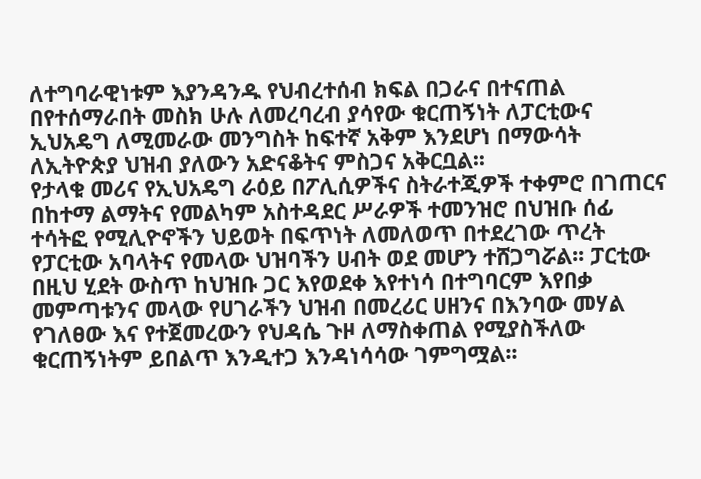ለተግባራዊነቱም እያንዳንዱ የህብረተሰብ ክፍል በጋራና በተናጠል በየተሰማራበት መስክ ሁሉ ለመረባረብ ያሳየው ቁርጠኝነት ለፓርቲውና ኢህአዴግ ለሚመራው መንግስት ከፍተኛ አቅም እንደሆነ በማውሳት ለኢትዮጵያ ህዝብ ያለውን አድናቆትና ምስጋና አቅርቧል፡፡
የታላቁ መሪና የኢህአዴግ ራዕይ በፖሊሲዎችና ስትራተጂዎች ተቀምሮ በገጠርና በከተማ ልማትና የመልካም አስተዳደር ሥራዎች ተመንዝሮ በህዝቡ ሰፊ ተሳትፎ የሚሊዮኖችን ህይወት በፍጥነት ለመለወጥ በተደረገው ጥረት የፓርቲው አባላትና የመላው ህዝባችን ሀብት ወደ መሆን ተሸጋግሯል፡፡ ፓርቲው በዚህ ሂደት ውስጥ ከህዝቡ ጋር እየወደቀ እየተነሳ በተግባርም እየበቃ መምጣቱንና መላው የሀገራችን ህዝብ በመረሪር ሀዘንና በእንባው መሃል የገለፀው እና የተጀመረውን የህዳሴ ጉዞ ለማስቀጠል የሚያስችለው ቁርጠኝነትም ይበልጥ እንዲተጋ እንዳነሳሳው ገምግሟል፡፡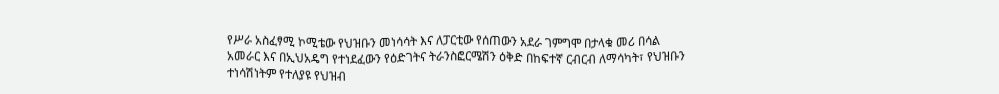የሥራ አስፈፃሚ ኮሚቴው የህዝቡን መነሳሳት እና ለፓርቲው የሰጠውን አደራ ገምግሞ በታላቁ መሪ በሳል አመራር እና በኢህአዴግ የተነደፈውን የዕድገትና ትራንስፎርሜሽን ዕቅድ በከፍተኛ ርብርብ ለማሳካት፣ የህዝቡን ተነሳሽነትም የተለያዩ የህዝብ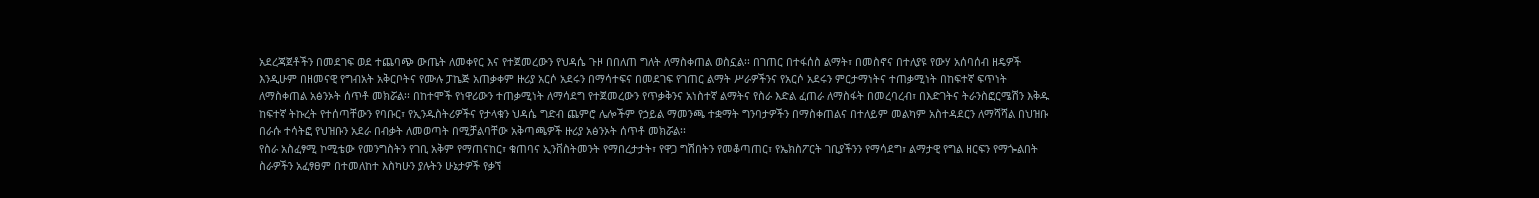አደረጃጀቶችን በመደገፍ ወደ ተጨባጭ ውጤት ለመቀየር እና የተጀመረውን የህዳሴ ጉዞ በበለጠ ግለት ለማስቀጠል ወስኗል፡፡ በገጠር በተፋሰስ ልማት፣ በመስኖና በተለያዩ የውሃ አሰባሰብ ዘዴዎች እንዲሁም በዘመናዊ የግብአት አቅርቦትና የሙሉ ፓኬጅ አጠቃቀም ዙሪያ አርሶ አደሩን በማሳተፍና በመደገፍ የገጠር ልማት ሥራዎችንና የአርሶ አደሩን ምርታማነትና ተጠቃሚነት በከፍተኛ ፍጥነት ለማስቀጠል አፅንኦት ሰጥቶ መክሯል፡፡ በከተሞች የነዋሪውን ተጠቃሚነት ለማሳደግ የተጀመረውን የጥቃቅንና አነስተኛ ልማትና የስራ እድል ፈጠራ ለማስፋት በመረባረብ፣ በእድገትና ትራንስፎርሜሽን እቅዱ ከፍተኛ ትኩረት የተሰጣቸውን የባቡር፣ የኢንዱስትሪዎችና የታላቁን ህዳሴ ግድብ ጨምሮ ሌሎችም የኃይል ማመንጫ ተቋማት ግንባታዎችን በማስቀጠልና በተለይም መልካም አስተዳደርን ለማሻሻል በህዝቡ በራሱ ተሳትፎ የህዝቡን አደራ በብቃት ለመወጣት በሚቻልባቸው አቅጣጫዎች ዙሪያ አፅንኦት ሰጥቶ መክሯል፡፡
የስራ አስፈፃሚ ኮሚቴው የመንግስትን የገቢ አቅም የማጠናከር፣ ቁጠባና ኢንቨስትመንት የማበረታታት፣ የዋጋ ግሽበትን የመቆጣጠር፣ የኤክስፖርት ገቢያችንን የማሳደግ፣ ልማታዊ የግል ዘርፍን የማጐልበት ስራዎችን አፈፃፀም በተመለከተ እስካሁን ያሉትን ሁኔታዎች የቃኘ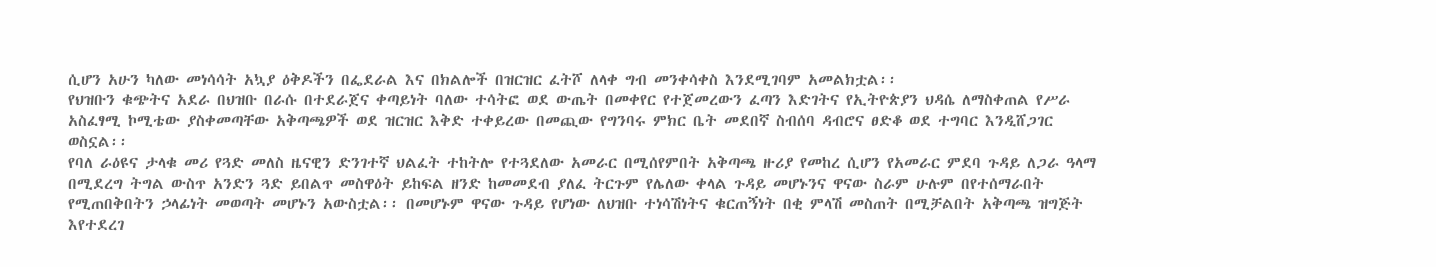ሲሆን አሁን ካለው መነሳሳት አኳያ ዕቅዶችን በፌደራል እና በክልሎች በዝርዝር ፈትሾ ለላቀ ግብ መንቀሳቀስ እንደሚገባም አመልክቷል፡፡
የህዝቡን ቁጭትና አደራ በህዝቡ በራሱ በተደራጀና ቀጣይነት ባለው ተሳትፎ ወደ ውጤት በመቀየር የተጀመረውን ፈጣን እድገትና የኢትዮጵያን ህዳሴ ለማስቀጠል የሥራ አስፈፃሚ ኮሚቴው ያስቀመጣቸው አቅጣጫዎች ወደ ዝርዝር እቅድ ተቀይረው በመጪው የግንባሩ ምክር ቤት መደበኛ ስብሰባ ዳብሮና ፀድቆ ወደ ተግባር እንዲሸጋገር ወስኗል፡፡
የባለ ራዕዩና ታላቁ መሪ የጓድ መለስ ዜናዊን ድንገተኛ ህልፈት ተከትሎ የተጓደለው አመራር በሚሰየምበት አቅጣጫ ዙሪያ የመከረ ሲሆን የአመራር ምደባ ጉዳይ ለጋራ ዓላማ በሚደረግ ትግል ውስጥ አንድን ጓድ ይበልጥ መስዋዕት ይከፍል ዘንድ ከመመደብ ያለፈ ትርጉም የሌለው ቀላል ጉዳይ መሆኑንና ዋናው ስራም ሁሉም በየተሰማራበት የሚጠበቅበትን ኃላፊነት መወጣት መሆኑን አውስቷል፡፡ በመሆኑም ዋናው ጉዳይ የሆነው ለህዝቡ ተነሳሽነትና ቁርጠኝነት በቂ ምላሽ መስጠት በሚቻልበት አቅጣጫ ዝግጅት እየተደረገ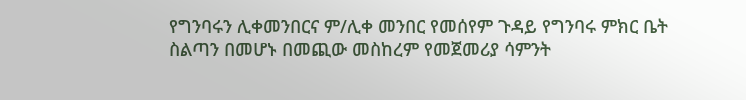የግንባሩን ሊቀመንበርና ም/ሊቀ መንበር የመሰየም ጉዳይ የግንባሩ ምክር ቤት ስልጣን በመሆኑ በመጪው መስከረም የመጀመሪያ ሳምንት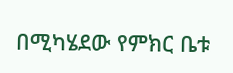በሚካሄደው የምክር ቤቱ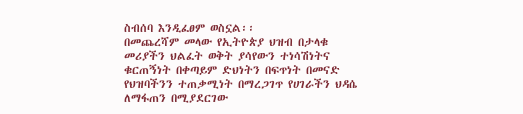ስብሰባ እንዲፈፀም ወስኗል፡፡
በመጨረሻም መላው የኢትዮጵያ ህዝብ በታላቁ መሪያችን ህልፈት ወቅት ያሳየውን ተነሳሽነትና ቁርጠኝነት በቀጣይም ድህነትን በፍጥነት በመናድ የህዝባችንን ተጠቃሚነት በማረጋገጥ የሀገራችን ህዳሴ ለማፋጠን በሚያደርገው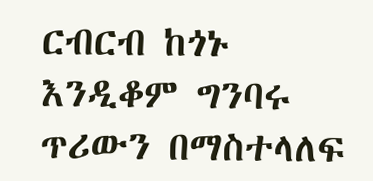ርብርብ ከጎኑ እንዲቆም ግንባሩ ጥሪውን በማስተላለፍ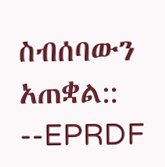ስብሰባውን አጠቋል:: --EPRDF